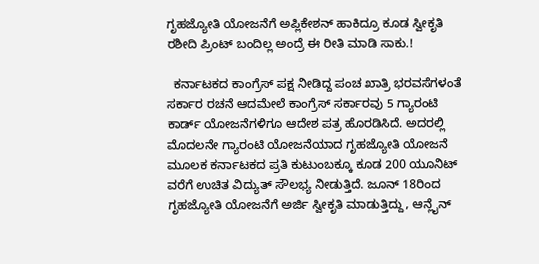ಗೃಹಜ್ಯೋತಿ ಯೋಜನೆಗೆ ಅಪ್ಲಿಕೇಶನ್ ಹಾಕಿದ್ರೂ ಕೂಡ ಸ್ವೀಕೃತಿ ರಶೀದಿ ಪ್ರಿಂಟ್ ಬಂದಿಲ್ಲ ಅಂದ್ರೆ ಈ ರೀತಿ ಮಾಡಿ ಸಾಕು.!

  ಕರ್ನಾಟಕದ ಕಾಂಗ್ರೆಸ್ ಪಕ್ಷ ನೀಡಿದ್ದ ಪಂಚ ಖಾತ್ರಿ ಭರವಸೆಗಳಂತೆ ಸರ್ಕಾರ ರಚನೆ ಆದಮೇಲೆ ಕಾಂಗ್ರೆಸ್ ಸರ್ಕಾರವು 5 ಗ್ಯಾರಂಟಿ ಕಾರ್ಡ್ ಯೋಜನೆಗಳಿಗೂ ಆದೇಶ ಪತ್ರ ಹೊರಡಿಸಿದೆ. ಅದರಲ್ಲಿ ಮೊದಲನೇ ಗ್ಯಾರಂಟಿ ಯೋಜನೆಯಾದ ಗೃಹಜ್ಯೋತಿ ಯೋಜನೆ ಮೂಲಕ ಕರ್ನಾಟಕದ ಪ್ರತಿ ಕುಟುಂಬಕ್ಕೂ ಕೂಡ 200 ಯೂನಿಟ್ ವರೆಗೆ ಉಚಿತ ವಿದ್ಯುತ್ ಸೌಲಭ್ಯ ನೀಡುತ್ತಿದೆ. ಜೂನ್ 18ರಿಂದ ಗೃಹಜ್ಯೋತಿ ಯೋಜನೆಗೆ ಅರ್ಜಿ ಸ್ವೀಕೃತಿ ಮಾಡುತ್ತಿದ್ದು, ಆನ್ಲೈನ್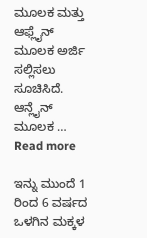ಮೂಲಕ ಮತ್ತು ಆಫ್ಲೈನ್ ಮೂಲಕ ಅರ್ಜಿ ಸಲ್ಲಿಸಲು ಸೂಚಿಸಿದೆ. ಆನ್ಲೈನ್ ಮೂಲಕ … Read more

ಇನ್ನು ಮುಂದೆ 1 ರಿಂದ 6 ವರ್ಷದ ಒಳಗಿನ ಮಕ್ಕಳ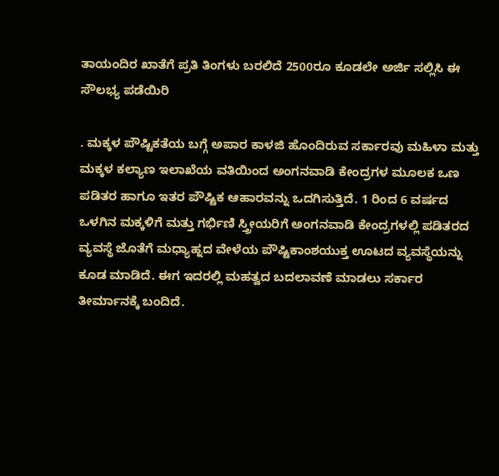ತಾಯಂದಿರ ಖಾತೆಗೆ ಪ್ರತಿ ತಿಂಗಳು ಬರಲಿದೆ 2500ರೂ ಕೂಡಲೇ ಅರ್ಜಿ ಸಲ್ಲಿಸಿ ಈ ಸೌಲಭ್ಯ ಪಡೆಯಿರಿ

. ಮಕ್ಕಳ ಪೌಷ್ಟಿಕತೆಯ ಬಗ್ಗೆ ಅಪಾರ ಕಾಳಜಿ ಹೊಂದಿರುವ ಸರ್ಕಾರವು ಮಹಿಳಾ ಮತ್ತು ಮಕ್ಕಳ ಕಲ್ಯಾಣ ಇಲಾಖೆಯ ವತಿಯಿಂದ ಅಂಗನವಾಡಿ ಕೇಂದ್ರಗಳ ಮೂಲಕ ಒಣ ಪಡಿತರ ಹಾಗೂ ಇತರ ಪೌಷ್ಟಿಕ ಆಹಾರವನ್ನು ಒದಗಿಸುತ್ತಿದೆ. 1 ರಿಂದ 6 ವರ್ಷದ ಒಳಗಿನ ಮಕ್ಕಳಿಗೆ ಮತ್ತು ಗರ್ಭಿಣಿ ಸ್ತ್ರೀಯರಿಗೆ ಅಂಗನವಾಡಿ ಕೇಂದ್ರಗಳಲ್ಲಿ ಪಡಿತರದ ವ್ಯವಸ್ಥೆ ಜೊತೆಗೆ ಮಧ್ಯಾಹ್ನದ ವೇಳೆಯ ಪೌಷ್ಟಿಕಾಂಶಯುಕ್ತ ಊಟದ ವ್ಯವಸ್ಥೆಯನ್ನು ಕೂಡ ಮಾಡಿದೆ. ಈಗ ಇದರಲ್ಲಿ ಮಹತ್ವದ ಬದಲಾವಣೆ ಮಾಡಲು ಸರ್ಕಾರ ತೀರ್ಮಾನಕ್ಕೆ ಬಂದಿದೆ.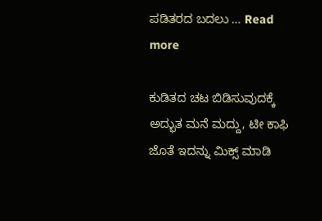ಪಡಿತರದ ಬದಲು … Read more

ಕುಡಿತದ ಚಟ ಬಿಡಿಸುವುದಕ್ಕೆ ಅದ್ಭುತ ಮನೆ ಮದ್ದು, ಟೀ ಕಾಫಿ ಜೊತೆ ಇದನ್ನು ಮಿಕ್ಸ್ ಮಾಡಿ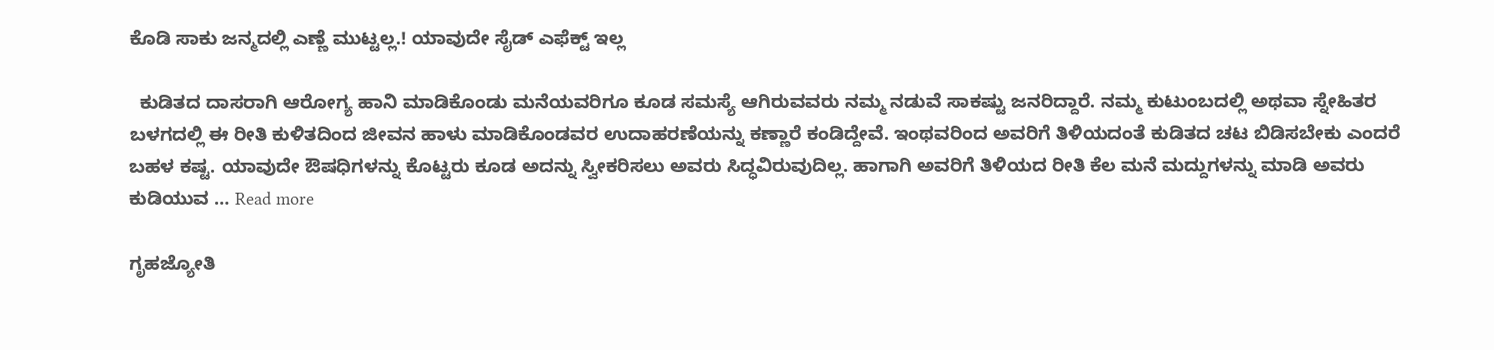ಕೊಡಿ ಸಾಕು ಜನ್ಮದಲ್ಲಿ ಎಣ್ಣೆ ಮುಟ್ಟಲ್ಲ.! ಯಾವುದೇ ಸೈಡ್ ಎಫೆಕ್ಟ್ ಇಲ್ಲ

  ಕುಡಿತದ ದಾಸರಾಗಿ ಆರೋಗ್ಯ ಹಾನಿ ಮಾಡಿಕೊಂಡು ಮನೆಯವರಿಗೂ ಕೂಡ ಸಮಸ್ಯೆ ಆಗಿರುವವರು ನಮ್ಮ ನಡುವೆ ಸಾಕಷ್ಟು ಜನರಿದ್ದಾರೆ. ನಮ್ಮ ಕುಟುಂಬದಲ್ಲಿ ಅಥವಾ ಸ್ನೇಹಿತರ ಬಳಗದಲ್ಲಿ ಈ ರೀತಿ ಕುಳಿತದಿಂದ ಜೀವನ ಹಾಳು ಮಾಡಿಕೊಂಡವರ ಉದಾಹರಣೆಯನ್ನು ಕಣ್ಣಾರೆ ಕಂಡಿದ್ದೇವೆ. ಇಂಥವರಿಂದ ಅವರಿಗೆ ತಿಳಿಯದಂತೆ ಕುಡಿತದ ಚಟ ಬಿಡಿಸಬೇಕು ಎಂದರೆ ಬಹಳ ಕಷ್ಟ. ಯಾವುದೇ ಔಷಧಿಗಳನ್ನು ಕೊಟ್ಟರು ಕೂಡ ಅದನ್ನು ಸ್ವೀಕರಿಸಲು ಅವರು ಸಿದ್ಧವಿರುವುದಿಲ್ಲ. ಹಾಗಾಗಿ ಅವರಿಗೆ ತಿಳಿಯದ ರೀತಿ ಕೆಲ ಮನೆ ಮದ್ದುಗಳನ್ನು ಮಾಡಿ ಅವರು ಕುಡಿಯುವ … Read more

ಗೃಹಜ್ಯೋತಿ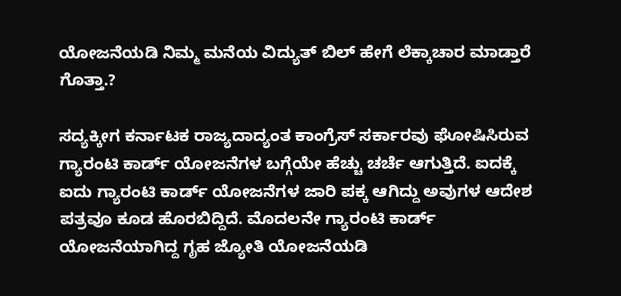ಯೋಜನೆಯಡಿ ನಿಮ್ಮ ಮನೆಯ ವಿದ್ಯುತ್ ಬಿಲ್ ಹೇಗೆ ಲೆಕ್ಕಾಚಾರ ಮಾಡ್ತಾರೆ ಗೊತ್ತಾ.?

ಸದ್ಯಕ್ಕೀಗ ಕರ್ನಾಟಕ ರಾಜ್ಯದಾದ್ಯಂತ ಕಾಂಗ್ರೆಸ್ ಸರ್ಕಾರವು ಘೋಷಿಸಿರುವ ಗ್ಯಾರಂಟಿ ಕಾರ್ಡ್ ಯೋಜನೆಗಳ ಬಗ್ಗೆಯೇ ಹೆಚ್ಚು ಚರ್ಚೆ ಆಗುತ್ತಿದೆ. ಐದಕ್ಕೆ ಐದು ಗ್ಯಾರಂಟಿ ಕಾರ್ಡ್ ಯೋಜನೆಗಳ ಜಾರಿ ಪಕ್ಕ ಆಗಿದ್ದು ಅವುಗಳ ಆದೇಶ ಪತ್ರವೂ ಕೂಡ ಹೊರಬಿದ್ದಿದೆ. ಮೊದಲನೇ ಗ್ಯಾರಂಟಿ ಕಾರ್ಡ್ ಯೋಜನೆಯಾಗಿದ್ದ ಗೃಹ ಜ್ಯೋತಿ ಯೋಜನೆಯಡಿ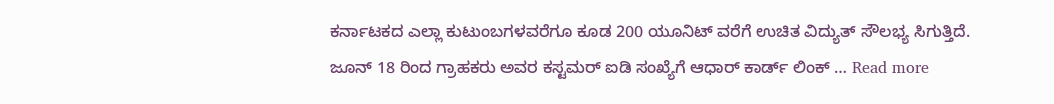ಕರ್ನಾಟಕದ ಎಲ್ಲಾ ಕುಟುಂಬಗಳವರೆಗೂ ಕೂಡ 200 ಯೂನಿಟ್ ವರೆಗೆ ಉಚಿತ ವಿದ್ಯುತ್ ಸೌಲಭ್ಯ ಸಿಗುತ್ತಿದೆ. ಜೂನ್ 18 ರಿಂದ ಗ್ರಾಹಕರು ಅವರ ಕಸ್ಟಮರ್ ಐಡಿ ಸಂಖ್ಯೆಗೆ ಆಧಾರ್ ಕಾರ್ಡ್ ಲಿಂಕ್ … Read more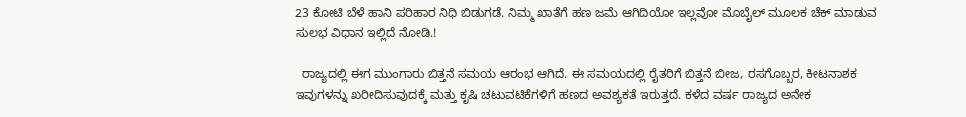23 ಕೋಟಿ ಬೆಳೆ ಹಾನಿ ಪರಿಹಾರ ನಿಧಿ ಬಿಡುಗಡೆ. ನಿಮ್ಮ ಖಾತೆಗೆ ಹಣ ಜಮೆ ಆಗಿದಿಯೋ ಇಲ್ಲವೋ ಮೊಬೈಲ್ ಮೂಲಕ ಚೆಕ್ ಮಾಡುವ ಸುಲಭ ವಿಧಾನ ಇಲ್ಲಿದೆ ನೋಡಿ.!

  ರಾಜ್ಯದಲ್ಲಿ ಈಗ ಮುಂಗಾರು ಬಿತ್ತನೆ ಸಮಯ ಆರಂಭ ಆಗಿದೆ. ಈ ಸಮಯದಲ್ಲಿ ರೈತರಿಗೆ ಬಿತ್ತನೆ ಬೀಜ, ರಸಗೊಬ್ಬರ, ಕೀಟನಾಶಕ ಇವುಗಳನ್ನು ಖರೀದಿಸುವುದಕ್ಕೆ ಮತ್ತು ಕೃಷಿ ಚಟುವಟಿಕೆಗಳಿಗೆ ಹಣದ ಅವಶ್ಯಕತೆ ಇರುತ್ತದೆ. ಕಳೆದ ವರ್ಷ ರಾಜ್ಯದ ಅನೇಕ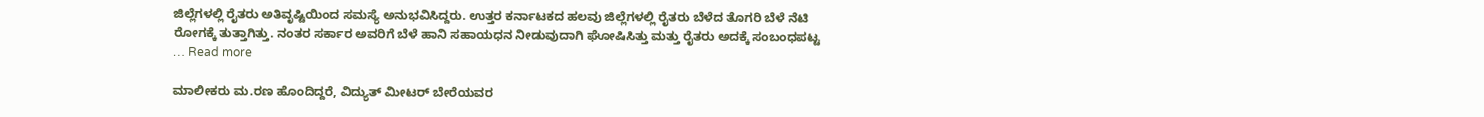ಜಿಲ್ಲೆಗಳಲ್ಲಿ ರೈತರು ಅತಿವೃಷ್ಟಿಯಿಂದ ಸಮಸ್ಯೆ ಅನುಭವಿಸಿದ್ದರು. ಉತ್ತರ ಕರ್ನಾಟಕದ ಹಲವು ಜಿಲ್ಲೆಗಳಲ್ಲಿ ರೈತರು ಬೆಳೆದ ತೊಗರಿ ಬೆಳೆ ನೆಟಿ ರೋಗಕ್ಕೆ ತುತ್ತಾಗಿತ್ತು. ನಂತರ ಸರ್ಕಾರ ಅವರಿಗೆ ಬೆಳೆ ಹಾನಿ ಸಹಾಯಧನ ನೀಡುವುದಾಗಿ ಘೋಷಿಸಿತ್ತು ಮತ್ತು ರೈತರು ಅದಕ್ಕೆ ಸಂಬಂಧಪಟ್ಟ … Read more

ಮಾಲೀಕರು ಮ.ರಣ ಹೊಂದಿದ್ದರೆ, ವಿದ್ಯುತ್ ಮೀಟರ್ ಬೇರೆಯವರ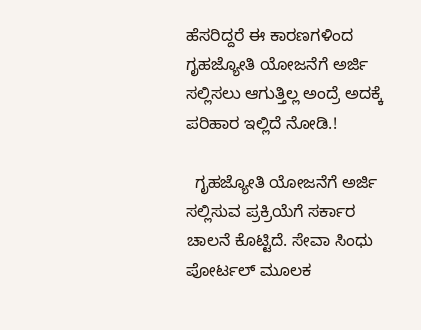ಹೆಸರಿದ್ದರೆ ಈ ಕಾರಣಗಳಿಂದ ಗೃಹಜ್ಯೋತಿ ಯೋಜನೆಗೆ ಅರ್ಜಿ ಸಲ್ಲಿಸಲು ಆಗುತ್ತಿಲ್ಲ ಅಂದ್ರೆ ಅದಕ್ಕೆ ಪರಿಹಾರ ಇಲ್ಲಿದೆ ನೋಡಿ.!

  ಗೃಹಜ್ಯೋತಿ ಯೋಜನೆಗೆ ಅರ್ಜಿ ಸಲ್ಲಿಸುವ ಪ್ರಕ್ರಿಯೆಗೆ ಸರ್ಕಾರ ಚಾಲನೆ ಕೊಟ್ಟಿದೆ. ಸೇವಾ ಸಿಂಧು ಪೋರ್ಟಲ್ ಮೂಲಕ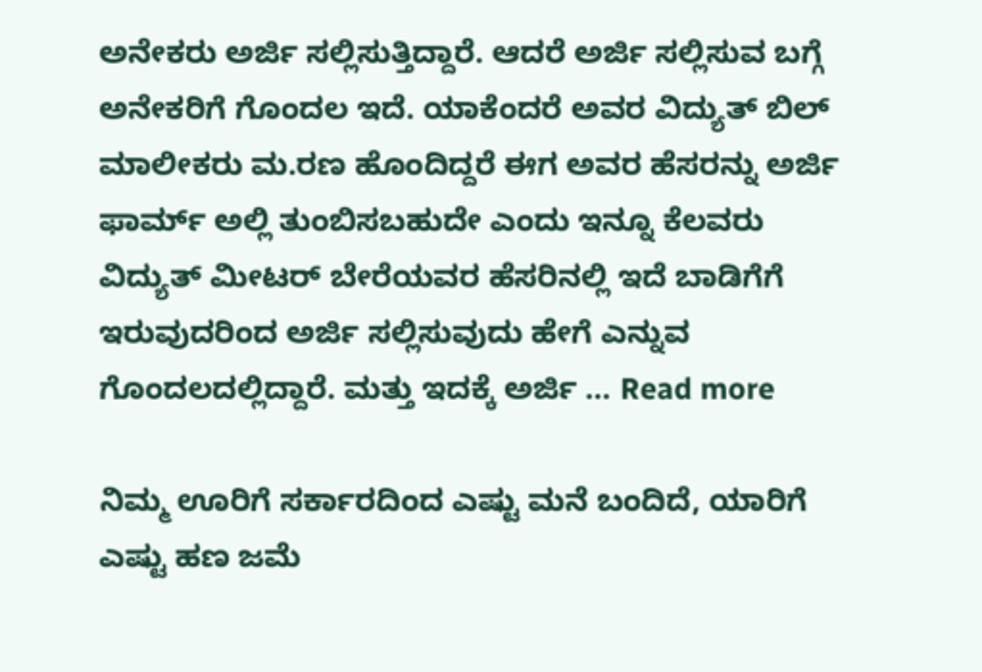ಅನೇಕರು ಅರ್ಜಿ ಸಲ್ಲಿಸುತ್ತಿದ್ದಾರೆ. ಆದರೆ ಅರ್ಜಿ ಸಲ್ಲಿಸುವ ಬಗ್ಗೆ ಅನೇಕರಿಗೆ ಗೊಂದಲ ಇದೆ. ಯಾಕೆಂದರೆ ಅವರ ವಿದ್ಯುತ್ ಬಿಲ್ ಮಾಲೀಕರು ಮ.ರಣ ಹೊಂದಿದ್ದರೆ ಈಗ ಅವರ ಹೆಸರನ್ನು ಅರ್ಜಿ ಫಾರ್ಮ್ ಅಲ್ಲಿ ತುಂಬಿಸಬಹುದೇ ಎಂದು ಇನ್ನೂ ಕೆಲವರು ವಿದ್ಯುತ್ ಮೀಟರ್ ಬೇರೆಯವರ ಹೆಸರಿನಲ್ಲಿ ಇದೆ ಬಾಡಿಗೆಗೆ ಇರುವುದರಿಂದ ಅರ್ಜಿ ಸಲ್ಲಿಸುವುದು ಹೇಗೆ ಎನ್ನುವ ಗೊಂದಲದಲ್ಲಿದ್ದಾರೆ. ಮತ್ತು ಇದಕ್ಕೆ ಅರ್ಜಿ … Read more

ನಿಮ್ಮ ಊರಿಗೆ ಸರ್ಕಾರದಿಂದ ಎಷ್ಟು ಮನೆ ಬಂದಿದೆ, ಯಾರಿಗೆ ಎಷ್ಟು ಹಣ ಜಮೆ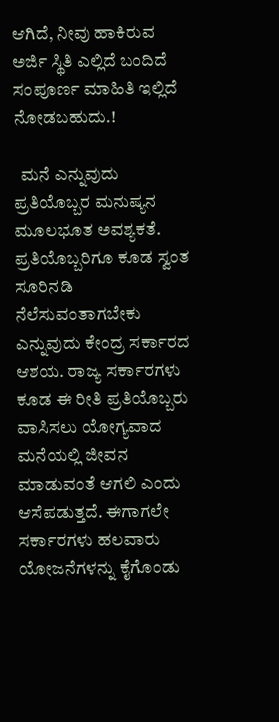ಆಗಿದೆ, ನೀವು ಹಾಕಿರುವ ಅರ್ಜಿ‌ ಸ್ಥಿತಿ ಎಲ್ಲಿದೆ ಬಂದಿದೆ ಸಂಪೂರ್ಣ ಮಾಹಿತಿ ಇಲ್ಲಿದೆ ನೋಡಬಹುದು.!

  ಮನೆ ಎನ್ನುವುದು ಪ್ರತಿಯೊಬ್ಬರ ಮನುಷ್ಯನ ಮೂಲಭೂತ ಅವಶ್ಯಕತೆ. ಪ್ರತಿಯೊಬ್ಬರಿಗೂ ಕೂಡ ಸ್ವಂತ ಸೂರಿನಡಿ ನೆಲೆಸುವಂತಾಗಬೇಕು ಎನ್ನುವುದು ಕೇಂದ್ರ ಸರ್ಕಾರದ ಆಶಯ. ರಾಜ್ಯ ಸರ್ಕಾರಗಳು ಕೂಡ ಈ ರೀತಿ ಪ್ರತಿಯೊಬ್ಬರು ವಾಸಿಸಲು ಯೋಗ್ಯವಾದ ಮನೆಯಲ್ಲಿ ಜೀವನ ಮಾಡುವಂತೆ ಆಗಲಿ ಎಂದು ಆಸೆಪಡುತ್ತದೆ. ಈಗಾಗಲೇ ಸರ್ಕಾರಗಳು ಹಲವಾರು ಯೋಜನೆಗಳನ್ನು ಕೈಗೊಂಡು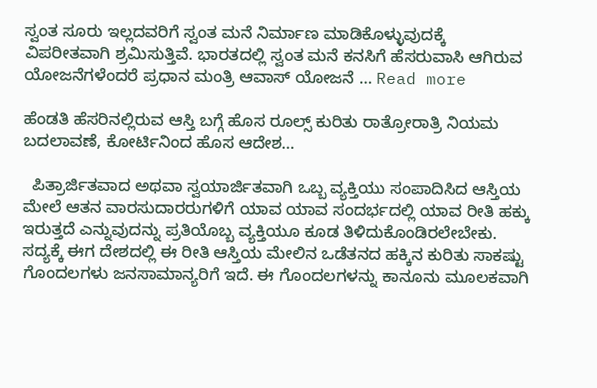ಸ್ವಂತ ಸೂರು ಇಲ್ಲದವರಿಗೆ ಸ್ವಂತ ಮನೆ ನಿರ್ಮಾಣ ಮಾಡಿಕೊಳ್ಳುವುದಕ್ಕೆ ವಿಪರೀತವಾಗಿ ಶ್ರಮಿಸುತ್ತಿವೆ. ಭಾರತದಲ್ಲಿ ಸ್ವಂತ ಮನೆ ಕನಸಿಗೆ ಹೆಸರುವಾಸಿ ಆಗಿರುವ ಯೋಜನೆಗಳೆಂದರೆ ಪ್ರಧಾನ ಮಂತ್ರಿ ಆವಾಸ್ ಯೋಜನೆ … Read more

ಹೆಂಡತಿ ಹೆಸರಿನಲ್ಲಿರುವ ಆಸ್ತಿ ಬಗ್ಗೆ ಹೊಸ ರೂಲ್ಸ್ ಕುರಿತು ರಾತ್ರೋರಾತ್ರಿ ನಿಯಮ ಬದಲಾವಣೆ, ಕೋರ್ಟಿನಿಂದ ಹೊಸ ಆದೇಶ…

  ಪಿತ್ರಾರ್ಜಿತವಾದ ಅಥವಾ ಸ್ವಯಾರ್ಜಿತವಾಗಿ ಒಬ್ಬ ವ್ಯಕ್ತಿಯು ಸಂಪಾದಿಸಿದ ಆಸ್ತಿಯ ಮೇಲೆ ಆತನ ವಾರಸುದಾರರುಗಳಿಗೆ ಯಾವ ಯಾವ ಸಂದರ್ಭದಲ್ಲಿ ಯಾವ ರೀತಿ ಹಕ್ಕು ಇರುತ್ತದೆ ಎನ್ನುವುದನ್ನು ಪ್ರತಿಯೊಬ್ಬ ವ್ಯಕ್ತಿಯೂ ಕೂಡ ತಿಳಿದುಕೊಂಡಿರಲೇಬೇಕು. ಸದ್ಯಕ್ಕೆ ಈಗ ದೇಶದಲ್ಲಿ ಈ ರೀತಿ ಆಸ್ತಿಯ ಮೇಲಿನ ಒಡೆತನದ ಹಕ್ಕಿನ ಕುರಿತು ಸಾಕಷ್ಟು ಗೊಂದಲಗಳು ಜನಸಾಮಾನ್ಯರಿಗೆ ಇದೆ. ಈ ಗೊಂದಲಗಳನ್ನು ಕಾನೂನು ಮೂಲಕವಾಗಿ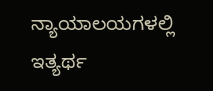ನ್ಯಾಯಾಲಯಗಳಲ್ಲಿ ಇತ್ಯರ್ಥ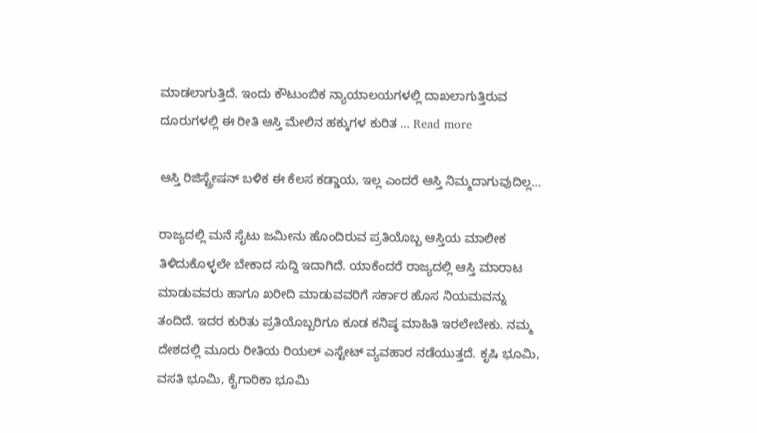ಮಾಡಲಾಗುತ್ತಿದೆ. ಇಂದು ಕೌಟುಂಬಿಕ ನ್ಯಾಯಾಲಯಗಳಲ್ಲಿ ದಾಖಲಾಗುತ್ತಿರುವ ದೂರುಗಳಲ್ಲಿ ಈ ರೀತಿ ಆಸ್ತಿ ಮೇಲಿನ ಹಕ್ಕುಗಳ ಕುರಿತ … Read more

ಆಸ್ತಿ ರಿಜಿಸ್ಟ್ರೇಷನ್ ಬಳಿಕ ಈ ಕೆಲಸ ಕಡ್ಡಾಯ, ಇಲ್ಲ ಎಂದರೆ ಆಸ್ತಿ ನಿಮ್ಮದಾಗುವುದಿಲ್ಲ…

ರಾಜ್ಯದಲ್ಲಿ ಮನೆ ಸೈಟು ಜಮೀನು ಹೊಂದಿರುವ ಪ್ರತಿಯೊಬ್ಬ ಆಸ್ತಿಯ ಮಾಲೀಕ ತಿಳಿದುಕೊಳ್ಳಲೇ ಬೇಕಾದ ಸುದ್ದಿ ಇದಾಗಿದೆ. ಯಾಕೆಂದರೆ ರಾಜ್ಯದಲ್ಲಿ ಆಸ್ತಿ ಮಾರಾಟ ಮಾಡುವವರು ಹಾಗೂ ಖರೀದಿ ಮಾಡುವವರಿಗೆ ಸರ್ಕಾರ ಹೊಸ ನಿಯಮವನ್ನು ತಂದಿದೆ. ಇದರ ಕುರಿತು ಪ್ರತಿಯೊಬ್ಬರಿಗೂ ಕೂಡ ಕನಿಷ್ಠ ಮಾಹಿತಿ ಇರಲೇಬೇಕು. ನಮ್ಮ ದೇಶದಲ್ಲಿ ಮೂರು ರೀತಿಯ ರಿಯಲ್ ಎಸ್ಟೇಟ್ ವ್ಯವಹಾರ ನಡೆಯುತ್ತದೆ. ಕೃಷಿ ಭೂಮಿ, ವಸತಿ ಭೂಮಿ, ಕೈಗಾರಿಕಾ ಭೂಮಿ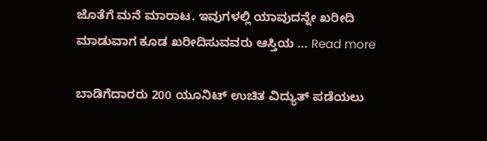ಜೊತೆಗೆ ಮನೆ ಮಾರಾಟ. ಇವುಗಳಲ್ಲಿ ಯಾವುದನ್ನೇ ಖರೀದಿ ಮಾಡುವಾಗ ಕೂಡ ಖರೀದಿಸುವವರು ಆಸ್ತಿಯ … Read more

ಬಾಡಿಗೆದಾರರು 200 ಯೂನಿಟ್ ಉಚಿತ ವಿದ್ಯುತ್ ಪಡೆಯಲು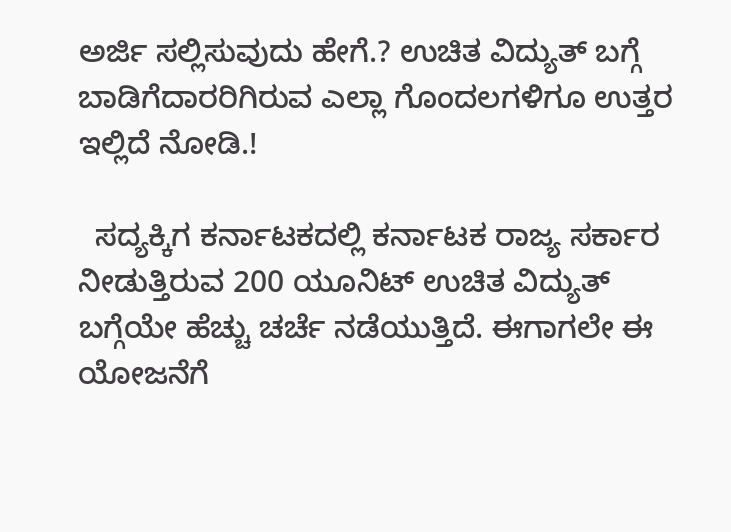ಅರ್ಜಿ ಸಲ್ಲಿಸುವುದು ಹೇಗೆ.? ಉಚಿತ ವಿದ್ಯುತ್ ಬಗ್ಗೆ ಬಾಡಿಗೆದಾರರಿಗಿರುವ ಎಲ್ಲಾ ಗೊಂದಲಗಳಿಗೂ ಉತ್ತರ ಇಲ್ಲಿದೆ ನೋಡಿ.!

  ಸದ್ಯಕ್ಕಿಗ ಕರ್ನಾಟಕದಲ್ಲಿ ಕರ್ನಾಟಕ ರಾಜ್ಯ ಸರ್ಕಾರ ನೀಡುತ್ತಿರುವ 200 ಯೂನಿಟ್ ಉಚಿತ ವಿದ್ಯುತ್ ಬಗ್ಗೆಯೇ ಹೆಚ್ಚು ಚರ್ಚೆ ನಡೆಯುತ್ತಿದೆ. ಈಗಾಗಲೇ ಈ ಯೋಜನೆಗೆ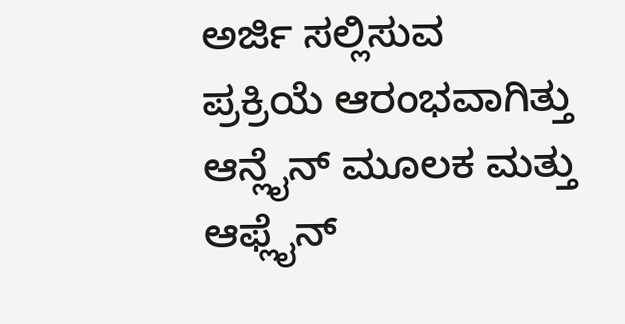ಅರ್ಜಿ ಸಲ್ಲಿಸುವ ಪ್ರಕ್ರಿಯೆ ಆರಂಭವಾಗಿತ್ತು ಆನ್ಲೈನ್ ಮೂಲಕ ಮತ್ತು ಆಫ್ಲೈನ್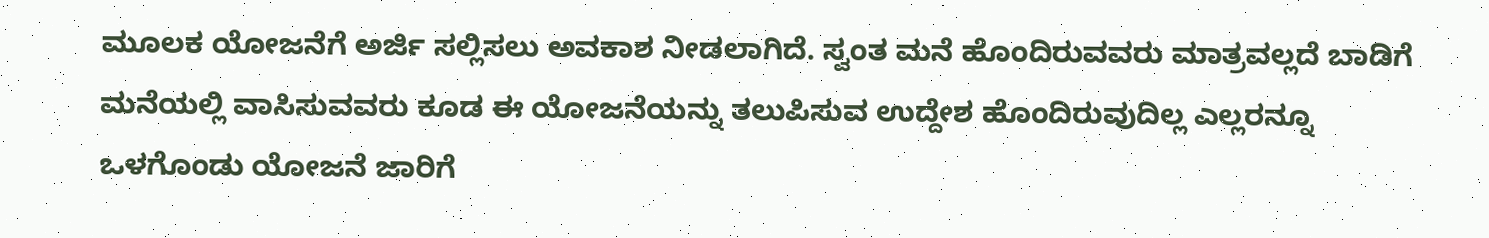ಮೂಲಕ ಯೋಜನೆಗೆ ಅರ್ಜಿ ಸಲ್ಲಿಸಲು ಅವಕಾಶ ನೀಡಲಾಗಿದೆ. ಸ್ವಂತ ಮನೆ ಹೊಂದಿರುವವರು ಮಾತ್ರವಲ್ಲದೆ ಬಾಡಿಗೆ ಮನೆಯಲ್ಲಿ ವಾಸಿಸುವವರು ಕೂಡ ಈ ಯೋಜನೆಯನ್ನು ತಲುಪಿಸುವ ಉದ್ದೇಶ ಹೊಂದಿರುವುದಿಲ್ಲ ಎಲ್ಲರನ್ನೂ ಒಳಗೊಂಡು ಯೋಜನೆ ಜಾರಿಗೆ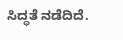ಸಿದ್ಧತೆ ನಡೆದಿದೆ.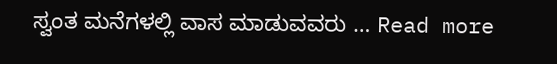ಸ್ವಂತ ಮನೆಗಳಲ್ಲಿ ವಾಸ ಮಾಡುವವರು … Read more